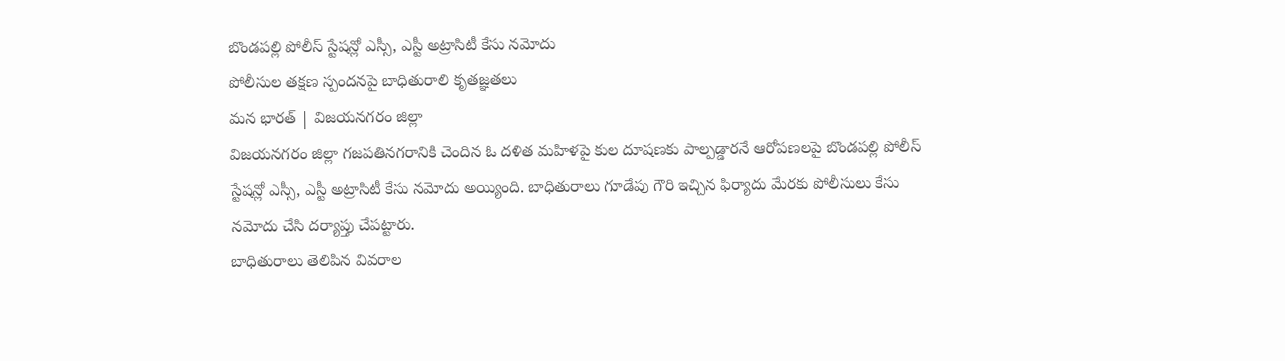బొండపల్లి పోలీస్ స్టేషన్లో ఎస్సీ, ఎస్టీ అట్రాసిటీ కేసు నమోదు
పోలీసుల తక్షణ స్పందనపై బాధితురాలి కృతజ్ఞతలు
మన భారత్ | విజయనగరం జిల్లా
విజయనగరం జిల్లా గజపతినగరానికి చెందిన ఓ దళిత మహిళపై కుల దూషణకు పాల్పడ్డారనే ఆరోపణలపై బొండపల్లి పోలీస్ స్టేషన్లో ఎస్సీ, ఎస్టీ అట్రాసిటీ కేసు నమోదు అయ్యింది. బాధితురాలు గూడేపు గౌరి ఇచ్చిన ఫిర్యాదు మేరకు పోలీసులు కేసు నమోదు చేసి దర్యాప్తు చేపట్టారు.
బాధితురాలు తెలిపిన వివరాల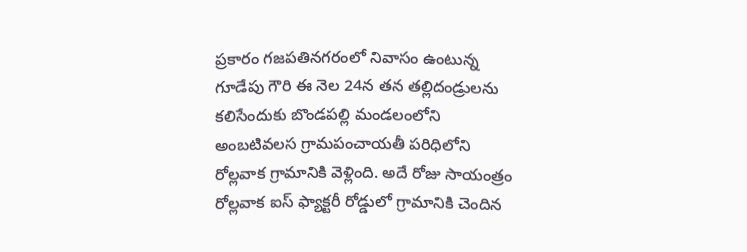ప్రకారం గజపతినగరంలో నివాసం ఉంటున్న గూడేపు గౌరి ఈ నెల 24న తన తల్లిదండ్రులను కలిసేందుకు బొండపల్లి మండలంలోని అంబటివలస గ్రామపంచాయతీ పరిధిలోని రోల్లవాక గ్రామానికి వెళ్లింది. అదే రోజు సాయంత్రం రోల్లవాక ఐస్ ఫ్యాక్టరీ రోడ్డులో గ్రామానికి చెందిన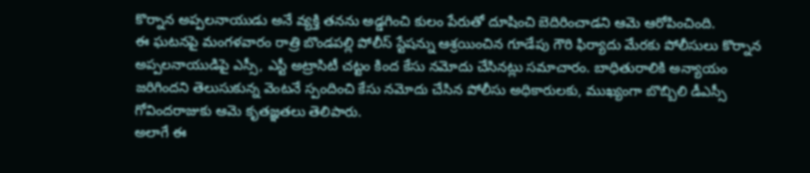కొర్నాన అప్పలనాయుడు అనే వ్యక్తి తనను అడ్డగించి కులం పేరుతో దూషించి బెదిరించాడని ఆమె ఆరోపించింది.
ఈ ఘటనపై మంగళవారం రాత్రి బొండపల్లి పోలీస్ స్టేషన్ను ఆశ్రయించిన గూడేపు గౌరి ఫిర్యాదు మేరకు పోలీసులు కొర్నాన అప్పలనాయుడిపై ఎస్సీ, ఎస్టీ అట్రాసిటీ చట్టం కింద కేసు నమోదు చేసినట్లు సమాచారం. బాధితురాలికి అన్యాయం జరిగిందని తెలుసుకున్న వెంటనే స్పందించి కేసు నమోదు చేసిన పోలీసు అధికారులకు, ముఖ్యంగా బొబ్బిలి డీఎస్సీ గోవిందరాజుకు ఆమె కృతజ్ఞతలు తెలిపారు.
అలాగే ఈ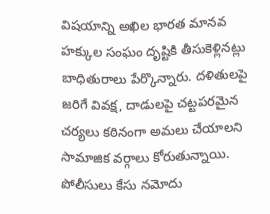విషయాన్ని అఖిల భారత మానవ హక్కుల సంఘం దృష్టికి తీసుకెళ్లినట్లు బాధితురాలు పేర్కొన్నారు. దళితులపై జరిగే వివక్ష, దాడులపై చట్టపరమైన చర్యలు కఠినంగా అమలు చేయాలని సామాజిక వర్గాలు కోరుతున్నాయి.
పోలీసులు కేసు నమోదు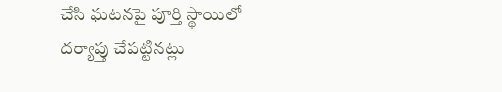చేసి ఘటనపై పూర్తి స్థాయిలో దర్యాప్తు చేపట్టినట్లు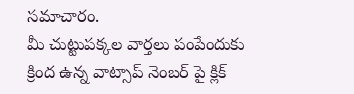సమాచారం.
మీ చుట్టుపక్కల వార్తలు పంపేందుకు క్రింద ఉన్న వాట్సాప్ నెంబర్ పై క్లిక్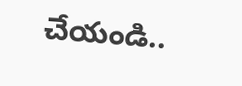చేయండి..